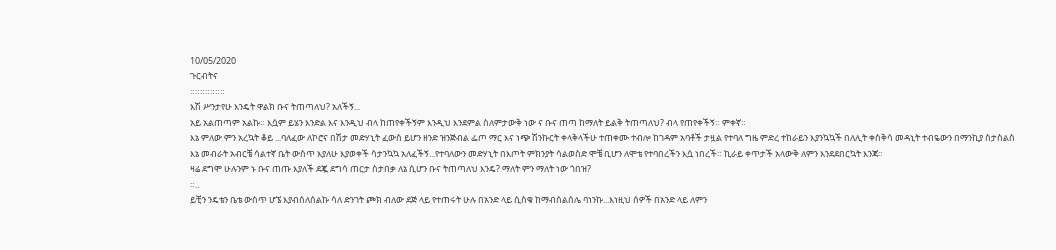10/05/2020
ጉርብትና
።።።።።።።
እሽ ሥንታየሁ እንዴት ዋልክ ቡና ትጠጣለህ? አለችኝ...
አይ አልጠጣም አልኩ። እሷም ይሄን እንድል እና እንዲህ ብላ ከጠየቀችኝም እንዲህ እንደምል ስለምታውቅ ነው ና ቡና ጠጣ ከማለት ይልቅ ትጠጣለህ? ብላ የጠየቀችኝ። ምቀኛ።
እኔ ምለው ምን አረኳት ቆይ ...ባለፈው ለኮሮና በሽታ መድሃኒት ፈውስ ይሆን ዘንድ ዝንጅብል ፌጦ ማር እና ነጭ ሽንኩርት ቀላቅላችሁ ተጠቀሙ ተብሎ ከገዳም አባቶች ታዟል የተባለ ግዜ ምድረ ተከራይን እያንኳኳች በለሊት ቀስቅሳ መዳኒት ተብዬውን በማንኪያ ስታስልስ እኔ መብራት አብርቼ ሳልተኛ ቤት ውስጥ እያለሁ እያወቀች ሳታንኳኳ አለፈችኝ...የተባለውን መድሃኒት በእጦት ምክንያት ሳልወስድ ሞቼ ቢሆን ለሞቴ የተባበረችን እሷ ነበረች። ኪራይ ቀጥታች አላውቅ ለምን እንደደበርኳት እንጃ።
ዛሬ ደግሞ ሁሉንም ኑ ቡና ጠጡ እያለች ደጇ ደግሳ ጠርታ ስታበቃ ለኔ ሲሆን ቡና ትጠጣለህ እንዴ? ማለት ምን ማለት ነው ጎበዝ?
።..
ይቺን ንዴቴን ቤቴ ውስጥ ሆኜ እያብሰለሰልኩ ሳለ ድንገት ጮክ ብለው ደጅ ላይ የተጠሩት ሁሉ በአንድ ላይ ሲስቁ ከማብሰልሰሌ ባነንኩ...እነዚህ ሰዎች በአንድ ላይ ለምን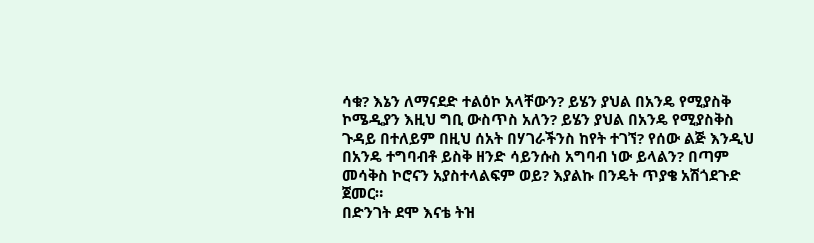ሳቁ? እኔን ለማናደድ ተልዕኮ አላቸውን? ይሄን ያህል በአንዴ የሚያስቅ ኮሜዲያን እዚህ ግቢ ውስጥስ አለን? ይሄን ያህል በአንዴ የሚያስቅስ ጉዳይ በተለይም በዚህ ሰአት በሃገራችንስ ከየት ተገኘ? የሰው ልጅ እንዲህ በአንዴ ተግባብቶ ይስቅ ዘንድ ሳይንሱስ አግባብ ነው ይላልን? በጣም መሳቅስ ኮሮናን አያስተላልፍም ወይ? እያልኩ በንዴት ጥያቄ አሽጎደጉድ ጀመር።
በድንገት ደሞ እናቴ ትዝ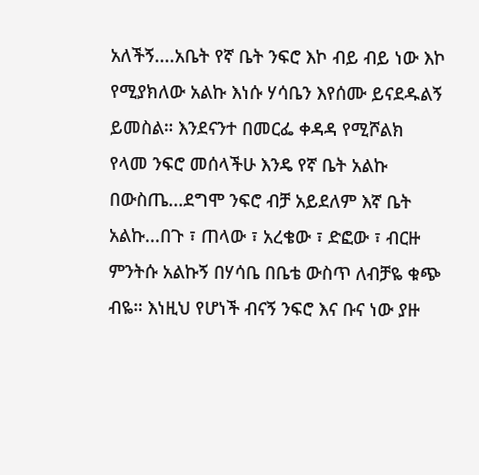አለችኝ....አቤት የኛ ቤት ንፍሮ እኮ ብይ ብይ ነው እኮ የሚያክለው አልኩ እነሱ ሃሳቤን እየሰሙ ይናደዱልኝ ይመስል። እንደናንተ በመርፌ ቀዳዳ የሚሾልክ የላመ ንፍሮ መሰላችሁ እንዴ የኛ ቤት አልኩ በውስጤ...ደግሞ ንፍሮ ብቻ አይደለም እኛ ቤት አልኩ...በጉ ፣ ጠላው ፣ አረቄው ፣ ድፎው ፣ ብርዙ ምንትሱ አልኩኝ በሃሳቤ በቤቴ ውስጥ ለብቻዬ ቁጭ ብዬ። እነዚህ የሆነች ብናኝ ንፍሮ እና ቡና ነው ያዙ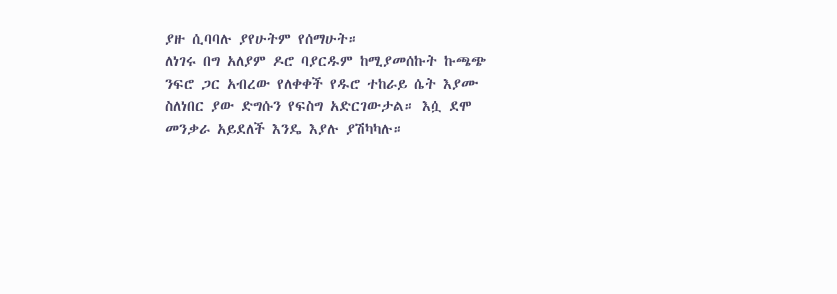ያዙ ሲባባሉ ያየሁትም የሰማሁት።
ለነገሩ በግ አለያም ዶሮ ባያርዱም ከሚያመሰኩት ኩጫጭ ንፍሮ ጋር አብረው የለቀቀች የዱሮ ተከራይ ሴት እያሙ ስለነበር ያው ድግሱን የፍስግ አድርገውታል። እሷ ደሞ መንቃራ አይደለች እንዴ እያሉ ያሽካካሉ።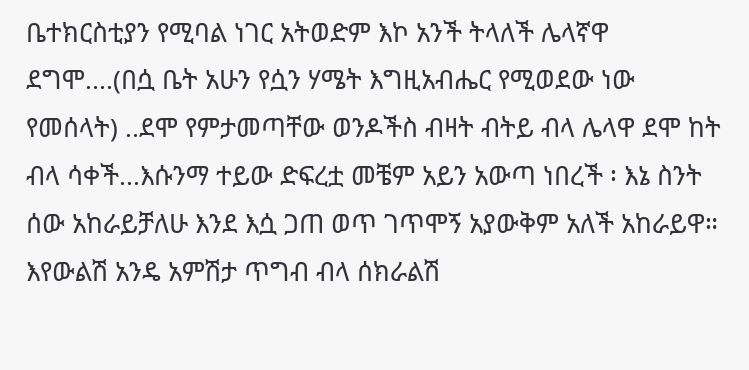ቤተክርስቲያን የሚባል ነገር አትወድም እኮ አንች ትላለች ሌላኛዋ ደግሞ....(በሷ ቤት አሁን የሷን ሃሜት እግዚአብሔር የሚወደው ነው የመሰላት) ..ደሞ የምታመጣቸው ወንዶችስ ብዛት ብትይ ብላ ሌላዋ ደሞ ከት ብላ ሳቀች...እሱንማ ተይው ድፍረቷ መቼም አይን አውጣ ነበረች ፡ እኔ ስንት ሰው አከራይቻለሁ እንደ እሷ ጋጠ ወጥ ገጥሞኝ አያውቅም አለች አከራይዋ።
እየውልሽ አንዴ አምሽታ ጥግብ ብላ ሰክራልሽ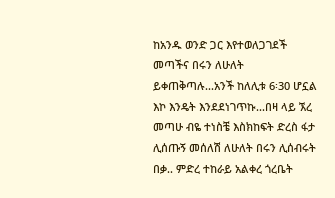ከአንዱ ወንድ ጋር እየተወለጋገደች መጣችና በሩን ለሁለት ይቀጠቅጣሉ...አንች ከለሊቱ 6፡30 ሆኗል እኮ እንዴት እንደደነገጥኩ...በዛ ላይ ኧረ መጣሁ ብዬ ተነስቼ እስክከፍት ድረስ ፋታ ሊሰጡኝ መሰለሽ ለሁለት በሩን ሊሰብሩት በቃ.. ምድረ ተከራይ አልቀረ ጎረቤት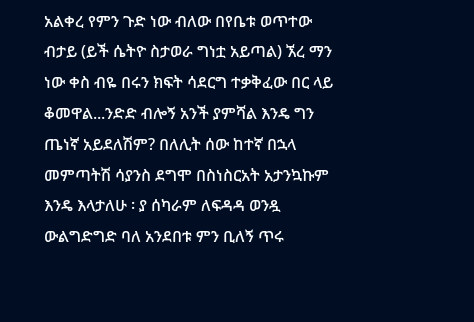አልቀረ የምን ጉድ ነው ብለው በየቤቱ ወጥተው ብታይ (ይች ሴትዮ ስታወራ ግነቷ አይጣል) ኧረ ማን ነው ቀስ ብዬ በሩን ክፍት ሳደርግ ተቃቅፈው በር ላይ ቆመዋል...ንድድ ብሎኝ አንች ያምሻል እንዴ ግን ጤነኛ አይደለሽም? በለሊት ሰው ከተኛ በኋላ መምጣትሽ ሳያንስ ደግሞ በስነስርአት አታንኳኩም እንዴ እላታለሁ ፡ ያ ሰካራም ለፍዳዳ ወንዷ ውልግድግድ ባለ አንደበቱ ምን ቢለኝ ጥሩ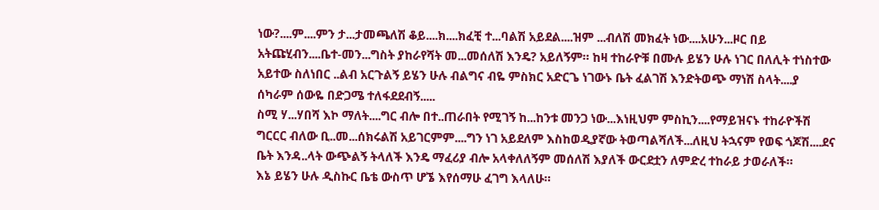ነው?....ም....ምን ታ...ታመጫለሽ ቆይ....ክ....ክፈቺ ተ...ባልሽ አይደል....ዝም ...ብለሽ መክፈት ነው....አሁን...ዞር በይ አትጩሂብን....ቤተ-መን...ግስት ያከራየሻት መ...መሰለሽ እንዴ? አይለኝም። ከዛ ተከራዮቹ በሙሉ ይሄን ሁሉ ነገር በለሊት ተነስተው አይተው ስለነበር ..ልብ አርጉልኝ ይሄን ሁሉ ብልግና ብዬ ምስክር አድርጌ ነገውኑ ቤት ፈልገሽ እንድትወጭ ማነሽ ስላት....ያ ሰካራም ሰውዬ በድጋሜ ተለፋደደብኝ.....
ስሚ ሃ...ሃበሻ እኮ ማለት....ግር ብሎ በተ..ጠራበት የሚገኝ ከ...ከንቱ መንጋ ነው...እነዚህም ምስኪን....የማይዝናኑ ተከራዮችሽ ግርርር ብለው ቢ..መ...ሰክሩልሽ አይገርምም....ግን ነገ አይደለም እስከወዲያኛው ትወጣልሻለች...ለዚህ ትኋናም የወፍ ጎጆሽ....ደና ቤት እንዳ..ላት ውጭልኝ ትላለች እንዴ ማፈሪያ ብሎ አላቀለለኝም መሰለሽ እያለች ውርደቷን ለምድረ ተከራይ ታወራለች።
እኔ ይሄን ሁሉ ዲስኩር ቤቴ ውስጥ ሆኜ እየሰማሁ ፈገግ እላለሁ።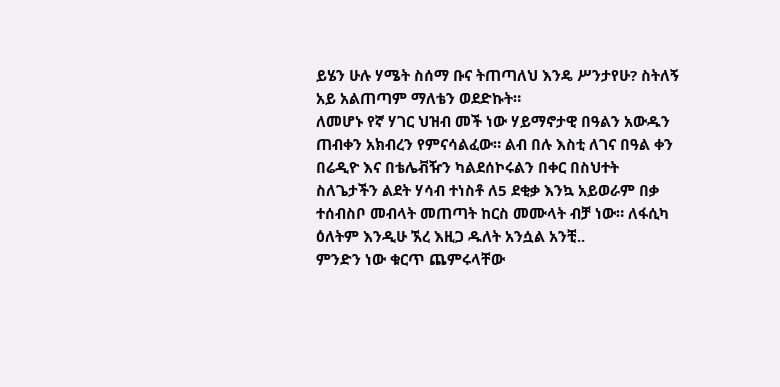ይሄን ሁሉ ሃሜት ስሰማ ቡና ትጠጣለህ እንዴ ሥንታየሁ? ስትለኝ አይ አልጠጣም ማለቴን ወደድኩት።
ለመሆኑ የኛ ሃገር ህዝብ መች ነው ሃይማኖታዊ በዓልን አውዱን ጠብቀን አክብረን የምናሳልፈው። ልብ በሉ እስቲ ለገና በዓል ቀን በሬዲዮ እና በቴሌቭዥን ካልደሰኮሩልን በቀር በስህተት ስለጌታችን ልደት ሃሳብ ተነስቶ ለ5 ደቂቃ እንኳ አይወራም በቃ ተሰብስቦ መብላት መጠጣት ከርስ መሙላት ብቻ ነው። ለፋሲካ ዕለትም እንዲሁ ኧረ እዚጋ ዱለት አንሷል አንቺ..
ምንድን ነው ቁርጥ ጨምሩላቸው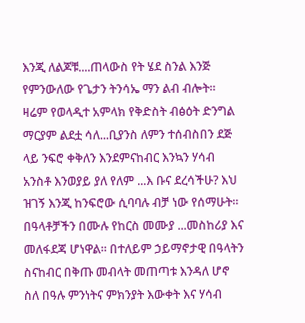እንጂ ለልጆቹ....ጠላውስ የት ሄደ ስንል እንጅ የምንውለው የጌታን ትንሳኤ ማን ልብ ብሎት።
ዛሬም የወላዲተ አምላክ የቅድስት ብፅዕት ድንግል ማርያም ልደቷ ሳለ...ቢያንስ ለምን ተሰብስበን ደጅ ላይ ንፍሮ ቀቅለን እንደምናከብር እንኳን ሃሳብ አንስቶ እንወያይ ያለ የለም ...እ ቡና ደረሳችሁ? እህ ዝገኝ እንጂ ከንፍሮው ሲባባሉ ብቻ ነው የሰማሁት። በዓላቶቻችን በሙሉ የከርስ መሙያ ...መስከሪያ እና መለፋደጃ ሆነዋል። በተለይም ኃይማኖታዊ በዓላትን ስናከብር በቅጡ መብላት መጠጣቱ እንዳለ ሆኖ ስለ በዓሉ ምንነትና ምክንያት እውቀት እና ሃሳብ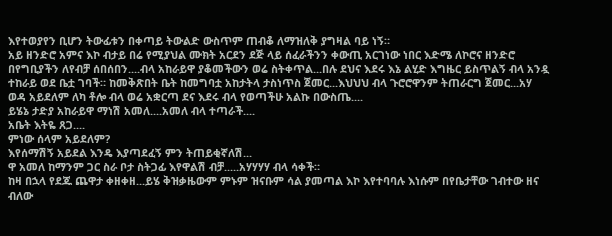እየተወያየን ቢሆን ትውፊቱን በቀጣይ ትውልድ ውስጥም ጠብቆ ለማዝለቅ ያግዛል ባይ ነኝ።
አይ ዘንድሮ አምና እኮ ብታይ በሬ የሚያህል ሙክት አርደን ደጅ ላይ ሰፈራችንን ቀውጢ አርገነው ነበር እድሜ ለኮሮና ዘንድሮ በየግቢያችን ለየብቻ ሰበሰበን....ብላ አከራይዋ ያቆመችውን ወሬ ስትቀጥል...በሉ ደህና እደሩ እኔ ልሂድ እግዜር ይስጥልኝ ብላ አንዷ ተከራይ ወደ ቤቷ ገባች። ከመቅጽበት ቤት ከመግባቷ አከታትላ ታስነጥስ ጀመር...እህህህ ብላ ጉሮሮዋንም ትጠራርግ ጀመር...አሃ ወዳ አይደለም ለካ ቶሎ ብላ ወሬ አቋርጣ ደና እደሩ ብላ የወጣችሁ አልኩ በውስጤ....
ይሄኔ ታድያ አከራይዋ ማነሽ አመለ....አመለ ብላ ተጣራች....
አቤት እትዬ ጸጋ....
ምነው ሰላም አይደለም?
እየሰማሽኝ አይደል እንዴ እያጣደፈኝ ምን ትጠይቂኛለሽ...
ዋ አመለ ከማንም ጋር ስራ ቦታ ስትጋፊ እየዋልሽ ብቻ.....አሃሃሃሃ ብላ ሳቀች።
ከዛ በኋላ የደጁ ጨዋታ ቀዘቀዘ...ይሄ ቅዝቃዜውም ምኑም ዝናቡም ሳል ያመጣል እኮ እየተባባሉ እነሱም በየቤታቸው ገብተው ዘና ብለው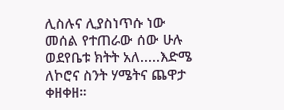ሊስሉና ሊያስነጥሱ ነው መሰል የተጠራው ሰው ሁሉ ወደየቤቱ ክትት አለ.....እድሜ ለኮሮና ስንት ሃሜትና ጨዋታ ቀዘቀዘ።